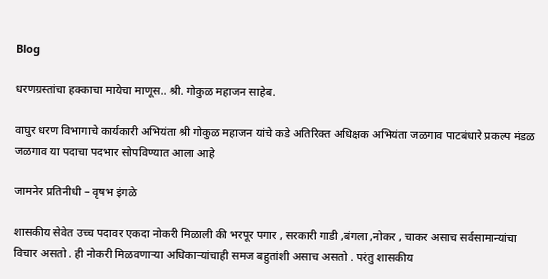Blog

धरणग्रस्तांचा हक्काचा मायेचा माणूस.. श्री. गोकुळ महाजन साहेब.

वाघुर धरण विभागाचे कार्यकारी अभियंता श्री गोकुळ महाजन यांचे कडे अतिरिक्त अधिक्षक अभियंता जळगाव पाटबंधारे प्रकल्प मंडळ जळगाव या पदाचा पदभार सोपविण्यात आला आहे

जामनेर प्रतिनीधी – वृषभ इंगळे

शासकीय सेवेत उच्च पदावर एकदा नोकरी मिळाली की भरपूर पगार , सरकारी गाडी ,बंगला ,नोकर , चाकर असाच सर्वसामान्यांचा विचार असतो . ही नोकरी मिळवणाऱ्या अधिकाऱ्यांचाही समज बहुतांशी असाच असतो . परंतु शासकीय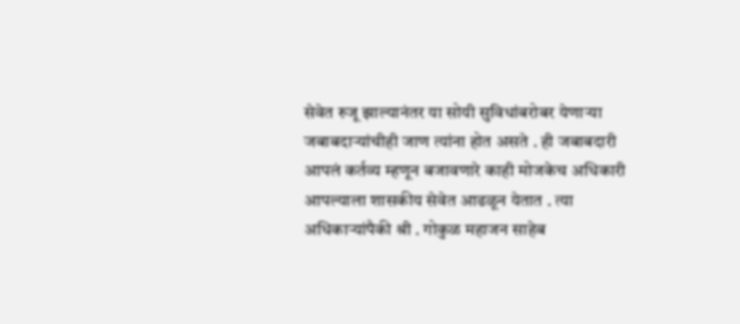सेवेत रुजू झाल्यानंतर या सोयी सुविधांबरोबर येणाऱ्या जबाबदाऱ्यांचीही जाण त्यांना होत असते . ही जबाबदारी आपलं कर्तव्य म्हणून बजावणारे काही मोजकेच अधिकारी आपल्याला शासकीय सेवेत आढळून येतात . त्या अधिकाऱ्यांपैकी श्री . गोकुळ महाजन साहेब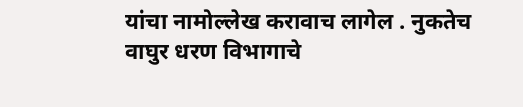यांचा नामोल्लेख करावाच लागेल . नुकतेच वाघुर धरण विभागाचे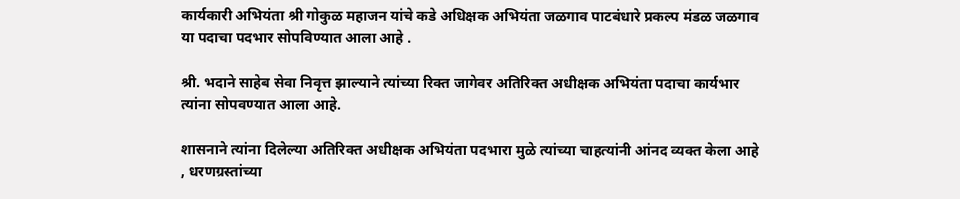कार्यकारी अभियंता श्री गोकुळ महाजन यांचे कडे अधिक्षक अभियंता जळगाव पाटबंधारे प्रकल्प मंडळ जळगाव या पदाचा पदभार सोपविण्यात आला आहे .

श्री. भदाने साहेब सेवा निवृत्त झाल्याने त्यांच्या रिक्त जागेवर अतिरिक्त अधीक्षक अभियंता पदाचा कार्यभार त्यांना सोपवण्यात आला आहे.

शासनाने त्यांना दिलेल्या अतिरिक्त अधीक्षक अभियंता पदभारा मुळे त्यांच्या चाहत्यांनी आंनद व्यक्त केला आहे , धरणग्रस्तांच्या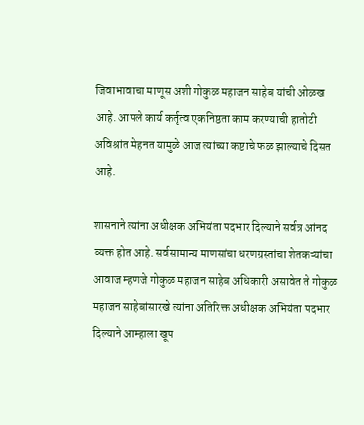जिवाभावाचा माणूस अशी गोकुळ महाजन साहेब यांची ओळख आहे. आपले कार्य कर्तृत्व एकनिष्ठता काम करण्याची हातोटी अविश्रांत मेहनत यामुळे आज त्यांच्या कष्टाचे फळ झाल्याचे दिसत आहे.

शासनाने त्यांना अधीक्षक अभियंता पदभार दिल्याने सर्वत्र आंनद व्यक्त होत आहे. सर्वसामान्य माणसांचा धरणग्रस्तांचा शेतकऱ्यांचा आवाज म्हणजे गोकुळ महाजन साहेब अधिकारी असावेत ते गोकुळ महाजन साहेबांसारखे त्यांना अतिरिक्त अधीक्षक अभियंता पदभार दिल्याने आम्हाला खूप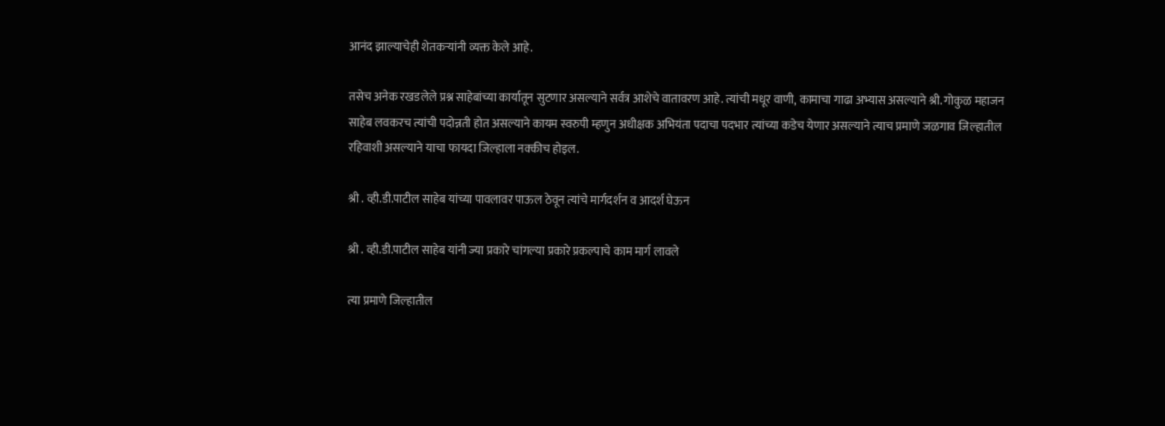आनंद झाल्याचेही शेतकऱ्यांनी व्यक्त केले आहे.

तसेच अनेक रखडलेले प्रश्न साहेबांच्या कार्यातून सुटणार असल्याने सर्वत्र आशेचे वातावरण आहे. त्यांची मधूर वाणी, कामाचा गाढा अभ्यास असल्याने श्री. गोकुळ महाजन साहेब लवकरच त्यांची पदोन्नती होत असल्याने कायम स्वरुपी म्हणुन अधीक्षक अभियंता पदाचा पदभार त्यांच्या कडेच येणार असल्याने त्याच प्रमाणे जळगाव जिल्हातील रहिवाशी असल्याने याचा फायदा जिल्हाला नक्कीच होइल.

श्री . व्ही.डी.पाटील साहेब यांच्या पावलावर पाऊल ठेवून त्यांचे मार्गदर्शन व आदर्श घेऊन

श्री . व्ही.डी.पाटील साहेब यांनी ज्या प्रकारे चांगल्या प्रकारे प्रकल्पाचे काम मार्ग लावले

त्या प्रमाणे जिल्हातील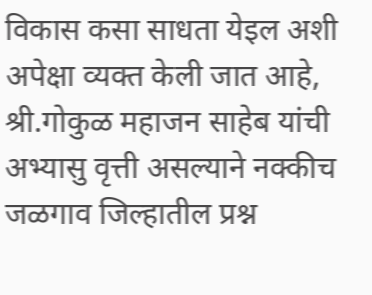विकास कसा साधता येइल अशी अपेक्षा व्यक्त केली जात आहे, श्री.गोकुळ महाजन साहेब यांची अभ्यासु वृत्ती असल्याने नक्कीच जळगाव जिल्हातील प्रश्न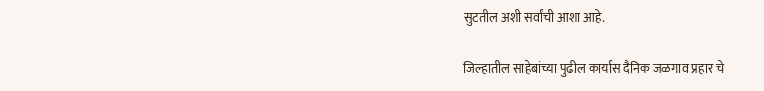सुटतील अशी सर्वांची आशा आहे.

जिल्हातील साहेबांच्या पुढील कार्यास दैनिक जळगाव प्रहार चे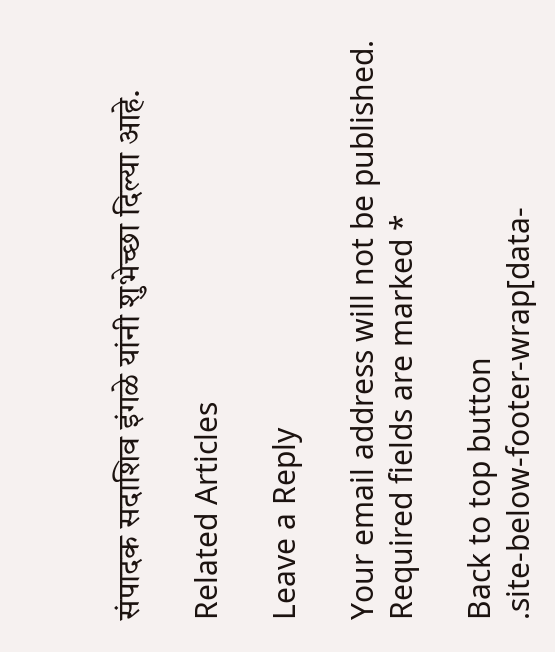संपादक सदाशिव इंगळे यांनी शुभेच्छा दिल्या आहे.

Related Articles

Leave a Reply

Your email address will not be published. Required fields are marked *

Back to top button
.site-below-footer-wrap[data-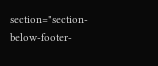section="section-below-footer-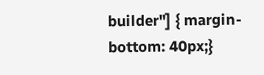builder"] { margin-bottom: 40px;}